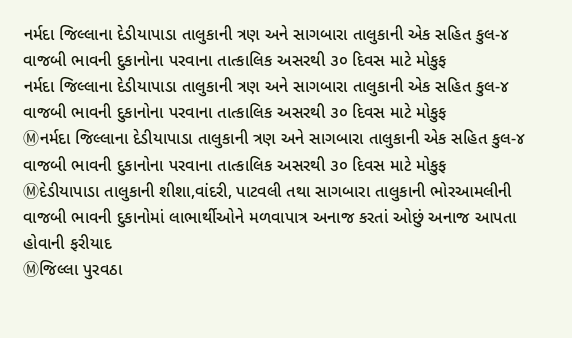નર્મદા જિલ્લાના દેડીયાપાડા તાલુકાની ત્રણ અને સાગબારા તાલુકાની એક સહિત કુલ-૪ વાજબી ભાવની દુકાનોના પરવાના તાત્કાલિક અસરથી ૩૦ દિવસ માટે મોકુફ
નર્મદા જિલ્લાના દેડીયાપાડા તાલુકાની ત્રણ અને સાગબારા તાલુકાની એક સહિત કુલ-૪ વાજબી ભાવની દુકાનોના પરવાના તાત્કાલિક અસરથી ૩૦ દિવસ માટે મોકુફ
Ⓜનર્મદા જિલ્લાના દેડીયાપાડા તાલુકાની ત્રણ અને સાગબારા તાલુકાની એક સહિત કુલ-૪ વાજબી ભાવની દુકાનોના પરવાના તાત્કાલિક અસરથી ૩૦ દિવસ માટે મોકુફ
Ⓜદેડીયાપાડા તાલુકાની શીશા,વાંદરી, પાટવલી તથા સાગબારા તાલુકાની ભોરઆમલીની વાજબી ભાવની દુકાનોમાં લાભાર્થીઓને મળવાપાત્ર અનાજ કરતાં ઓછું અનાજ આપતા હોવાની ફરીયાદ
Ⓜજિલ્લા પુરવઠા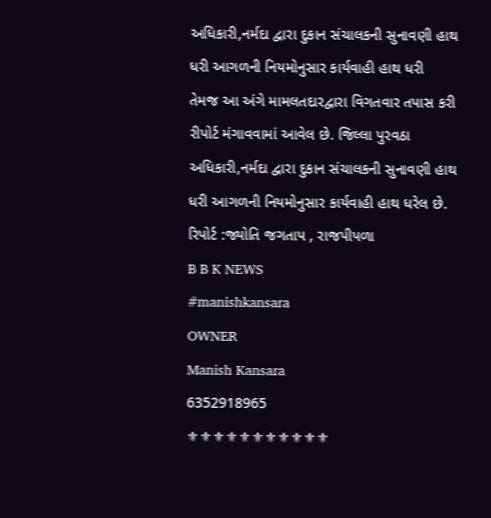અધિકારી,નર્મદા દ્વારા દુકાન સંચાલકની સુનાવણી હાથ ધરી આગળની નિયમોનુસાર કાર્યવાહી હાથ ધરી
તેમજ આ અંગે મામલતદારદ્વારા વિગતવાર તપાસ કરી રીપોર્ટ મંગાવવામાં આવેલ છે. જિલ્લા પુરવઠા અધિકારી,નર્મદા દ્વારા દુકાન સંચાલકની સુનાવણી હાથ ધરી આગળની નિયમોનુસાર કાર્યવાહી હાથ ધરેલ છે.
રિપોર્ટ :જ્યોતિ જગતાપ , રાજપીપળા
B B K NEWS
#manishkansara
OWNER
Manish Kansara
6352918965
⚜⚜⚜⚜⚜⚜⚜⚜⚜⚜⚜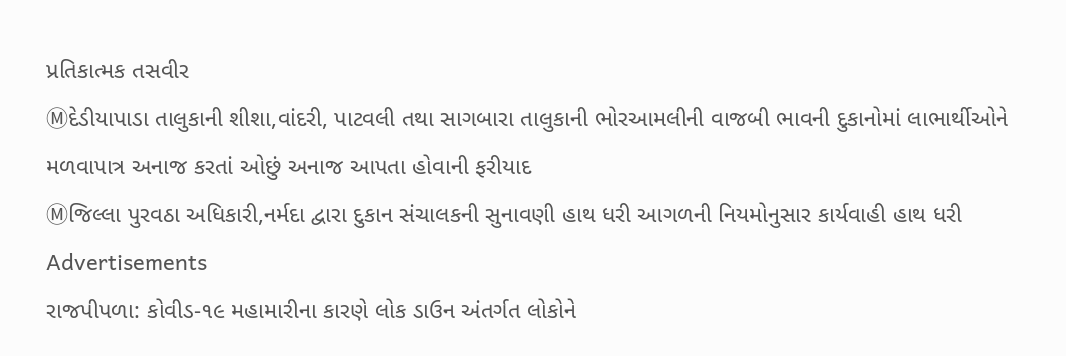પ્રતિકાત્મક તસવીર
Ⓜદેડીયાપાડા તાલુકાની શીશા,વાંદરી, પાટવલી તથા સાગબારા તાલુકાની ભોરઆમલીની વાજબી ભાવની દુકાનોમાં લાભાર્થીઓને મળવાપાત્ર અનાજ કરતાં ઓછું અનાજ આપતા હોવાની ફરીયાદ
Ⓜજિલ્લા પુરવઠા અધિકારી,નર્મદા દ્વારા દુકાન સંચાલકની સુનાવણી હાથ ધરી આગળની નિયમોનુસાર કાર્યવાહી હાથ ધરી
Advertisements
રાજપીપળા: કોવીડ-૧૯ મહામારીના કારણે લોક ડાઉન અંતર્ગત લોકોને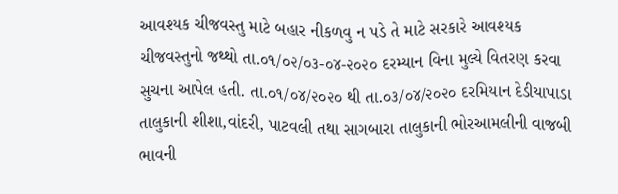આવશ્યક ચીજવસ્તુ માટે બહાર નીકળવુ ન પડે તે માટે સરકારે આવશ્યક ચીજવસ્તુનો જથ્થો તા.૦૧/૦૨/૦૩-૦૪-૨૦૨૦ દરમ્યાન વિના મુલ્યે વિતરણ કરવા સુચના આપેલ હતી. તા.૦૧/૦૪/૨૦૨૦ થી તા.૦૩/૦૪/૨૦૨૦ દરમિયાન દેડીયાપાડા તાલુકાની શીશા,વાંદરી, પાટવલી તથા સાગબારા તાલુકાની ભોરઆમલીની વાજબી ભાવની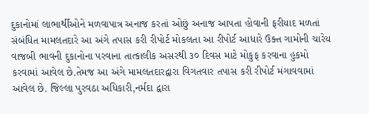દુકાનોમાં લાભાર્થીઓને મળવાપાત્ર અનાજ કરતાં ઓછું અનાજ આપતા હોવાની ફરીયાદ મળતાં સંબંધિત મામલતદારે આ અંગે તપાસ કરી રીપોર્ટ મોકલતા આ રીપોર્ટ આધારે ઉક્ત ગામોની ચારેય વાજબી ભાવની દુકાનોના પરવાના તાત્કાલીક અસરથી ૩૦ દિવસ માટે મોકુફ કરવાના હુકમો કરવામાં આવેલ છે.તેમજ આ અંગે મામલતદારદ્વારા વિગતવાર તપાસ કરી રીપોર્ટ મંગાવવામાં આવેલ છે. જિલ્લા પુરવઠા અધિકારી,નર્મદા દ્વારા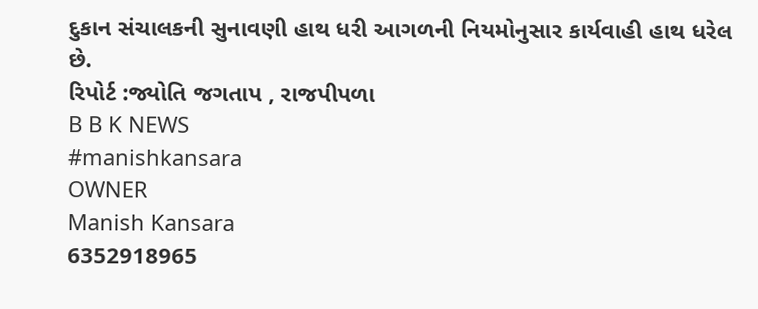દુકાન સંચાલકની સુનાવણી હાથ ધરી આગળની નિયમોનુસાર કાર્યવાહી હાથ ધરેલ છે.
રિપોર્ટ :જ્યોતિ જગતાપ , રાજપીપળા
B B K NEWS
#manishkansara
OWNER
Manish Kansara
6352918965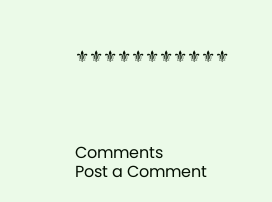⚜⚜⚜⚜⚜⚜⚜⚜⚜⚜⚜




Comments
Post a Comment